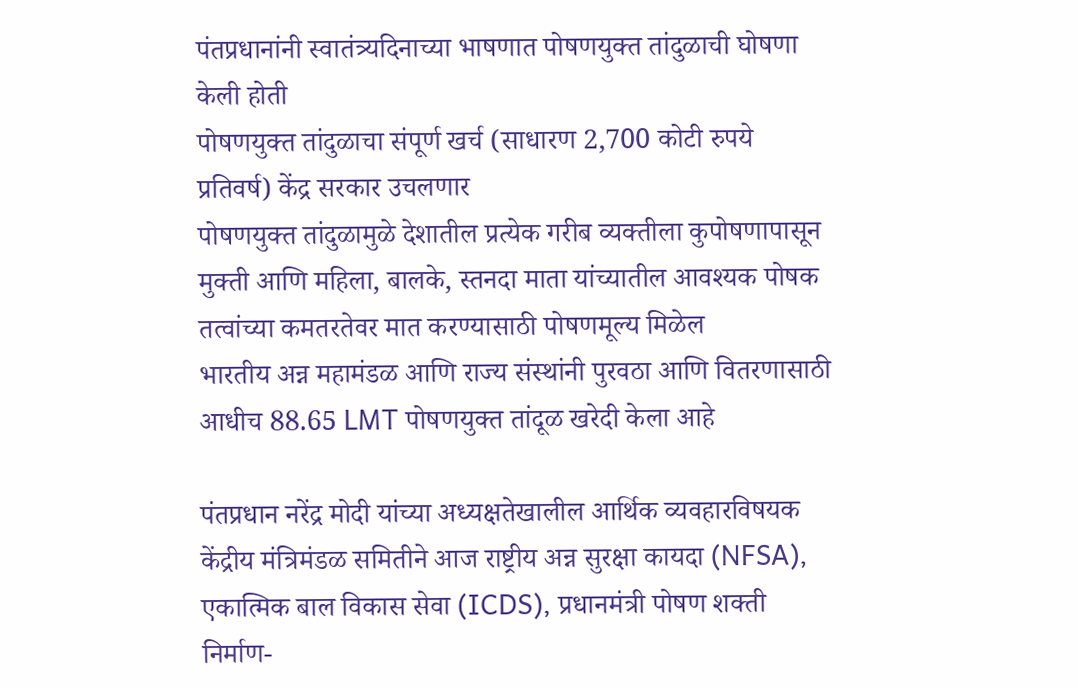पंतप्रधानांनी स्वातंत्र्यदिनाच्या भाषणात पोषणयुक्त तांदुळाची घोषणा केली होती
पोषणयुक्त तांदुळाचा संपूर्ण खर्च (साधारण 2,700 कोटी रुपये प्रतिवर्ष) केंद्र सरकार उचलणार
पोषणयुक्त तांदुळामुळे देशातील प्रत्येक गरीब व्यक्तीला कुपोषणापासून मुक्ती आणि महिला, बालके, स्तनदा माता यांच्यातील आवश्यक पोषक तत्वांच्या कमतरतेवर मात करण्यासाठी पोषणमूल्य मिळेल
भारतीय अन्न महामंडळ आणि राज्य संस्थांनी पुरवठा आणि वितरणासाठी आधीच 88.65 LMT पोषणयुक्त तांदूळ खरेदी केला आहे

पंतप्रधान नरेंद्र मोदी यांच्या अध्यक्षतेखालील आर्थिक व्यवहारविषयक केंद्रीय मंत्रिमंडळ समितीने आज राष्ट्रीय अन्न सुरक्षा कायदा (NFSA), एकात्मिक बाल विकास सेवा (ICDS), प्रधानमंत्री पोषण शक्ती निर्माण-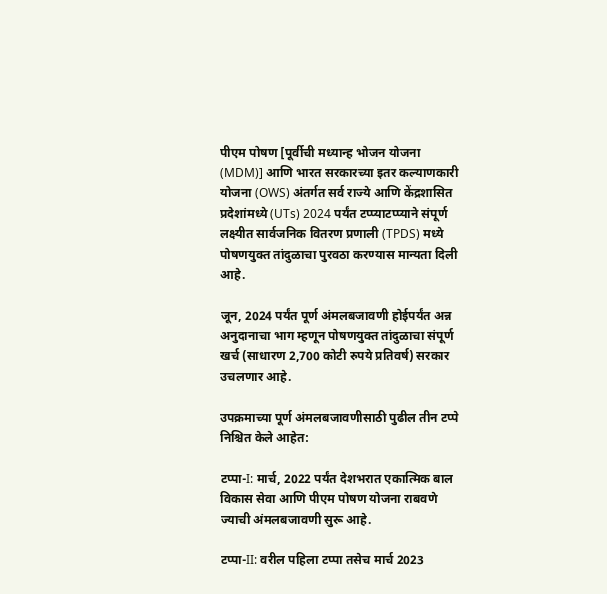पीएम पोषण [पूर्वीची मध्यान्ह भोजन योजना (MDM)] आणि भारत सरकारच्या इतर कल्याणकारी योजना (OWS) अंतर्गत सर्व राज्ये आणि केंद्रशासित प्रदेशांमध्ये (UTs) 2024 पर्यंत टप्प्याटप्प्याने संपूर्ण लक्ष्यीत सार्वजनिक वितरण प्रणाली (TPDS) मध्ये पोषणयुक्त तांदुळाचा पुरवठा करण्यास मान्यता दिली आहे.

जून, 2024 पर्यंत पूर्ण अंमलबजावणी होईपर्यंत अन्न अनुदानाचा भाग म्हणून पोषणयुक्त तांदुळाचा संपूर्ण खर्च (साधारण 2,700 कोटी रुपये प्रतिवर्ष) सरकार उचलणार आहे.

उपक्रमाच्या पूर्ण अंमलबजावणीसाठी पुढील तीन टप्पे निश्चित केले आहेत:

टप्पा-I: मार्च, 2022 पर्यंत देशभरात एकात्मिक बाल विकास सेवा आणि पीएम पोषण योजना राबवणे ज्याची अंमलबजावणी सुरू आहे.

टप्पा-II: वरील पहिला टप्पा तसेच मार्च 2023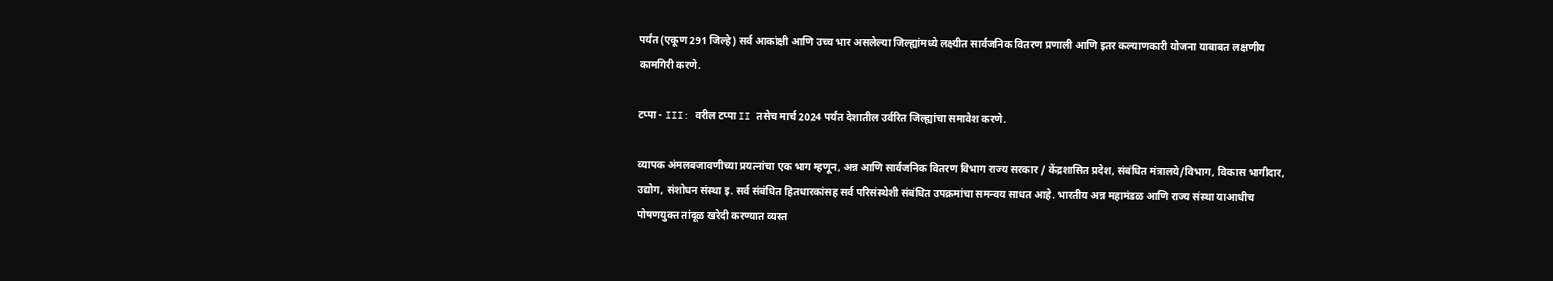पर्यंत (एकूण 291 जिल्हे) सर्व आकांक्षी आणि उच्च भार असलेल्या जिल्ह्यांमध्ये लक्ष्यीत सार्वजनिक वितरण प्रणाली आणि इतर कल्याणकारी योजना याबाबत लक्षणीय कामगिरी करणे.

टप्पा - III: वरील टप्पा II तसेच मार्च 2024 पर्यंत देशातील उर्वरित जिल्ह्यांचा समावेश करणे.

व्यापक अंमलबजावणीच्या प्रयत्नांचा एक भाग म्हणून, अन्न आणि सार्वजनिक वितरण विभाग राज्य सरकार / केंद्रशासित प्रदेश, संबंधित मंत्रालये/विभाग, विकास भागीदार, उद्योग, संशोधन संस्था इ. सर्व संबंधित हितधारकांसह सर्व परिसंस्थेशी संबंधित उपक्रमांचा समन्वय साधत आहे. भारतीय अन्न महामंडळ आणि राज्य संस्था याआधीच पोषणयुक्त तांदूळ खरेदी करण्यात व्यस्त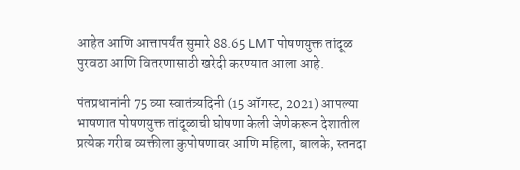आहेत आणि आत्तापर्यंत सुमारे 88.65 LMT पोषणयुक्त तांदूळ पुरवठा आणि वितरणासाठी खरेदी करण्यात आला आहे.

पंतप्रधानांनी 75 व्या स्वातंत्र्यदिनी (15 ऑगस्ट, 2021) आपल्या भाषणात पोषणयुक्त तांदूळाची घोषणा केली जेणेकरून देशातील प्रत्येक गरीब व्यक्तीला कुपोषणावर आणि महिला, बालके, स्तनदा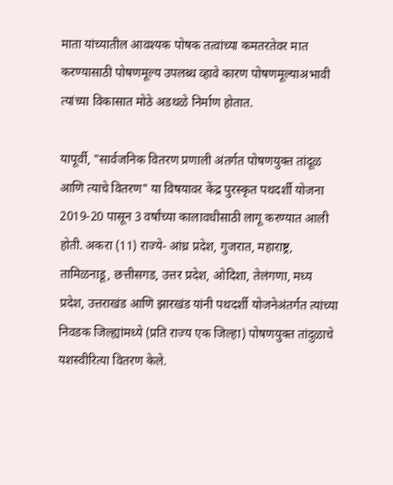माता यांच्यातील आवश्यक पोषक तत्वांच्या कमतरतेवर मात करण्यासाठी पोषणमूल्य उपलब्ध व्हावे कारण पोषणमूल्याअभावी त्यांच्या विकासात मोठे अडथळे निर्माण होतात.

यापूर्वी, "सार्वजनिक वितरण प्रणाली अंतर्गत पोषणयुक्त तांदूळ आणि त्याचे वितरण" या विषयावर केंद्र पुरस्कृत पथदर्शी योजना 2019-20 पासून 3 वर्षांच्या कालावधीसाठी लागू करण्यात आली होती. अकरा (11) राज्ये- आंध्र प्रदेश, गुजरात, महाराष्ट्र, तामिळनाडू, छत्तीसगड, उत्तर प्रदेश, ओदिशा, तेलंगणा, मध्य प्रदेश, उत्तराखंड आणि झारखंड यांनी पथदर्शी योजनेअंतर्गत त्यांच्या निवडक जिल्ह्यांमध्ये (प्रति राज्य एक जिल्हा) पोषणयुक्त तांदुळाचे यशस्वीरित्या वितरण केले.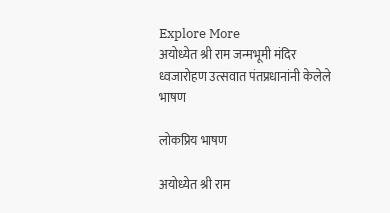Explore More
अयोध्येत श्री राम जन्मभूमी मंदिर ध्वजारोहण उत्सवात पंतप्रधानांनी केलेले भाषण

लोकप्रिय भाषण

अयोध्येत श्री राम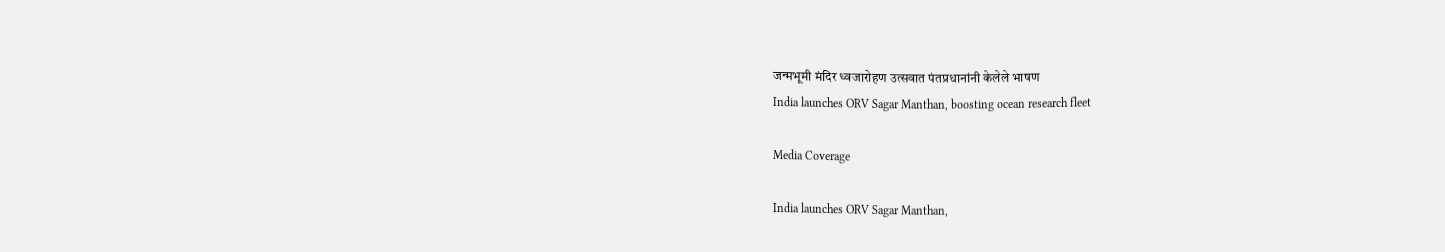जन्मभूमी मंदिर ध्वजारोहण उत्सवात पंतप्रधानांनी केलेले भाषण
India launches ORV Sagar Manthan, boosting ocean research fleet

Media Coverage

India launches ORV Sagar Manthan,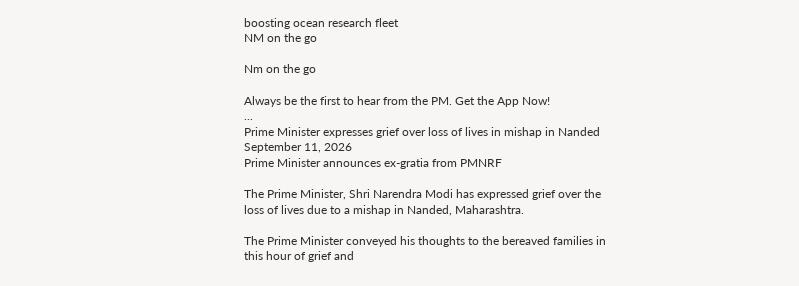boosting ocean research fleet
NM on the go

Nm on the go

Always be the first to hear from the PM. Get the App Now!
...
Prime Minister expresses grief over loss of lives in mishap in Nanded
September 11, 2026
Prime Minister announces ex-gratia from PMNRF

The Prime Minister, Shri Narendra Modi has expressed grief over the loss of lives due to a mishap in Nanded, Maharashtra.

The Prime Minister conveyed his thoughts to the bereaved families in this hour of grief and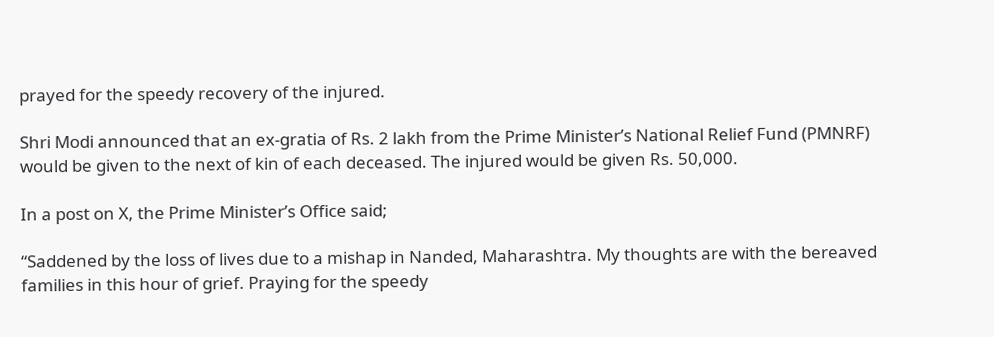prayed for the speedy recovery of the injured.

Shri Modi announced that an ex-gratia of Rs. 2 lakh from the Prime Minister’s National Relief Fund (PMNRF) would be given to the next of kin of each deceased. The injured would be given Rs. 50,000.

In a post on X, the Prime Minister’s Office said;

“Saddened by the loss of lives due to a mishap in Nanded, Maharashtra. My thoughts are with the bereaved families in this hour of grief. Praying for the speedy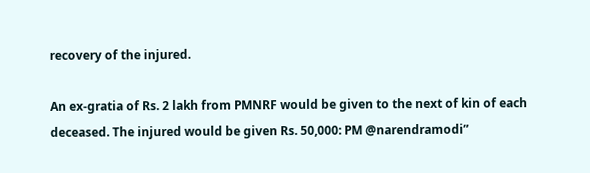recovery of the injured.

An ex-gratia of Rs. 2 lakh from PMNRF would be given to the next of kin of each deceased. The injured would be given Rs. 50,000: PM @narendramodi”